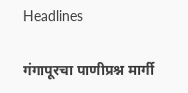Headlines

गंगापूरचा पाणीप्रश्न मार्गी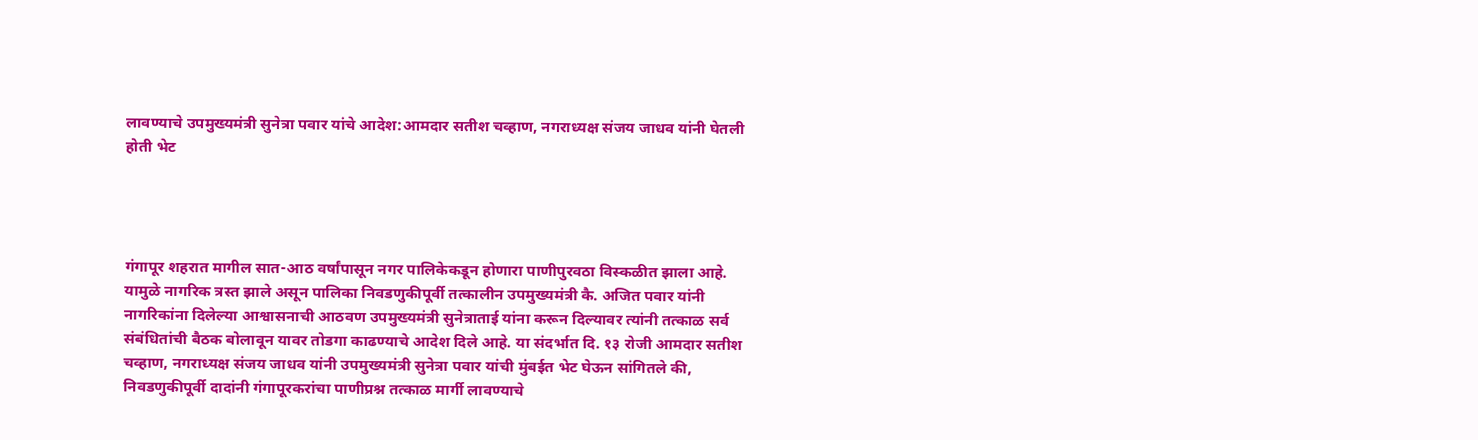लावण्याचे उपमुख्यमंत्री सुनेत्रा पवार यांचे आदेश:आमदार सतीश चव्हाण, नगराध्यक्ष संजय जाधव यांनी घेतली होती भेट




गंगापूर शहरात मागील सात-आठ वर्षांपासून नगर पालिकेकडून होणारा पाणीपुरवठा विस्कळीत झाला आहे. यामुळे नागरिक त्रस्त झाले असून पालिका निवडणुकीपूर्वी तत्कालीन उपमुख्यमंत्री कै. अजित पवार यांनी नागरिकांना दिलेल्या आश्वासनाची आठवण उपमुख्यमंत्री सुनेत्राताई यांना करून दिल्यावर त्यांनी तत्काळ सर्व संबंधितांची बैठक बोलावून यावर तोडगा काढण्याचे आदेश दिले आहे. या संदर्भात दि. १३ रोजी आमदार सतीश चव्हाण, नगराध्यक्ष संजय जाधव यांनी उपमुख्यमंत्री सुनेत्रा पवार यांची मुंबईत भेट घेऊन सांगितले की, निवडणुकीपूर्वी दादांनी गंगापूरकरांचा पाणीप्रश्न तत्काळ मार्गी लावण्याचे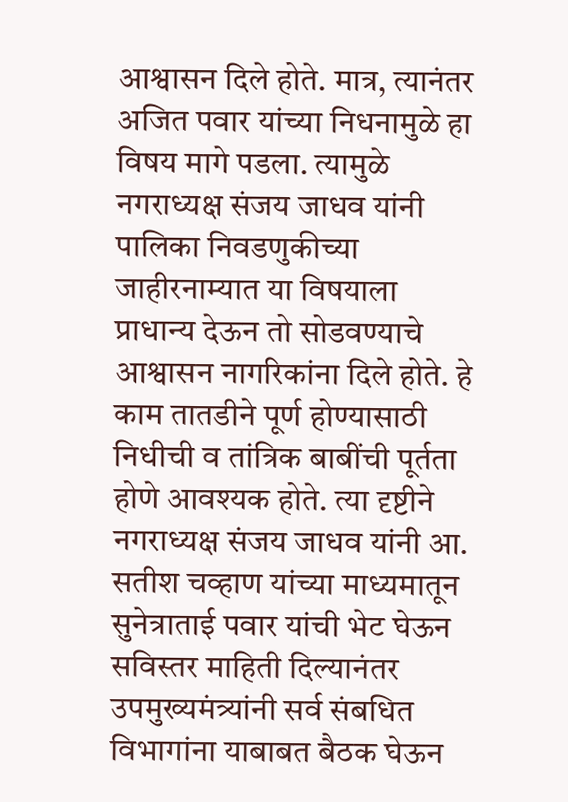आश्वासन दिले होते. मात्र, त्यानंतर अजित पवार यांच्या निधनामुळे हा विषय मागे पडला. त्यामुळे नगराध्यक्ष संजय जाधव यांनी पालिका निवडणुकीच्या जाहीरनाम्यात या विषयाला प्राधान्य देऊन तो सोडवण्याचे आश्वासन नागरिकांना दिले होते. हे काम तातडीने पूर्ण होण्यासाठी निधीची व तांत्रिक बाबींची पूर्तता होणे आवश्यक होते. त्या दृष्टीने नगराध्यक्ष संजय जाधव यांनी आ. सतीश चव्हाण यांच्या माध्यमातून सुनेत्राताई पवार यांची भेट घेऊन सविस्तर माहिती दिल्यानंतर उपमुख्यमंत्र्यांनी सर्व संबधित विभागांना याबाबत बैठक घेऊन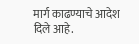मार्ग काढण्याचे आदेश दिले आहे.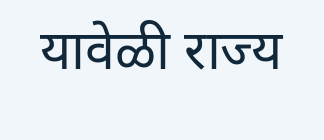यावेळी राज्य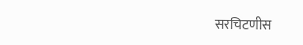सरचिटणीस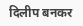दिलीप बनकर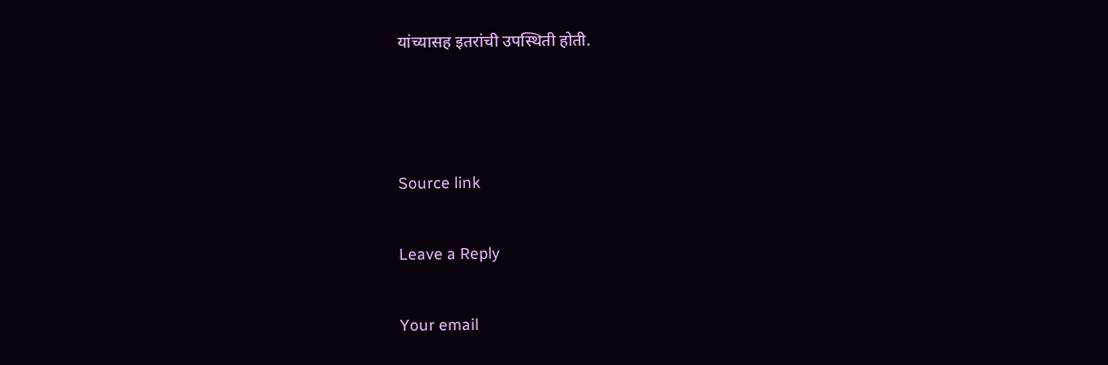यांच्यासह इतरांची उपस्थिती होती.



Source link

Leave a Reply

Your email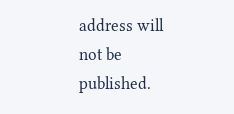address will not be published.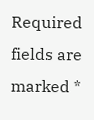Required fields are marked *